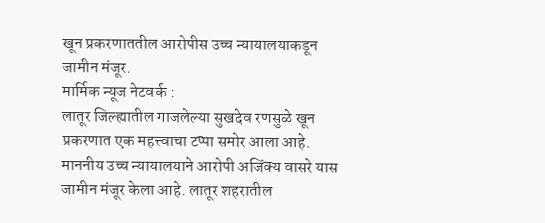खून प्रकरणाततील आरोपीस उच्च न्यायालयाकडून जामीन मंजूर.
मार्मिक न्यूज नेटवर्क :
लातूर जिल्ह्यातील गाजलेल्या सुखदेव रणसुळे खून प्रकरणात एक महत्त्वाचा टप्पा समोर आला आहे. माननीय उच्च न्यायालयाने आरोपी अजिंक्य वासरे यास जामीन मंजूर केला आहे. लातूर शहरातील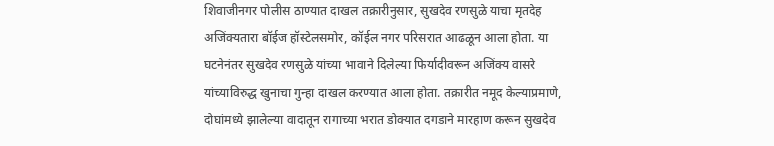शिवाजीनगर पोलीस ठाण्यात दाखल तक्रारीनुसार, सुखदेव रणसुळे याचा मृतदेह अजिंक्यतारा बॉईज हॉस्टेलसमोर, कॉईल नगर परिसरात आढळून आला होता. या घटनेनंतर सुखदेव रणसुळे यांच्या भावाने दिलेल्या फिर्यादीवरून अजिंक्य वासरे यांच्याविरुद्ध खुनाचा गुन्हा दाखल करण्यात आला होता. तक्रारीत नमूद केल्याप्रमाणे, दोघांमध्ये झालेल्या वादातून रागाच्या भरात डोक्यात दगडाने मारहाण करून सुखदेव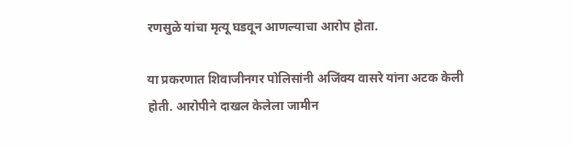रणसुळे यांचा मृत्यू घडवून आणल्याचा आरोप होता.

या प्रकरणात शिवाजीनगर पोलिसांनी अजिंक्य वासरे यांना अटक केली होती. आरोपीने दाखल केलेला जामीन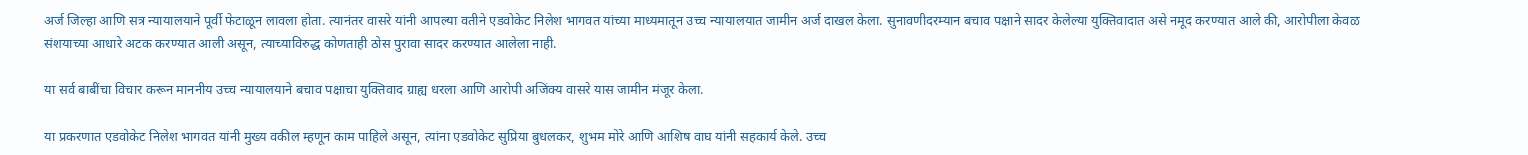अर्ज जिल्हा आणि सत्र न्यायालयाने पूर्वी फेटाळून लावला होता. त्यानंतर वासरे यांनी आपल्या वतीने एडवोकेट निलेश भागवत यांच्या माध्यमातून उच्च न्यायालयात जामीन अर्ज दाखल केला. सुनावणीदरम्यान बचाव पक्षाने सादर केलेल्या युक्तिवादात असे नमूद करण्यात आले की, आरोपीला केवळ संशयाच्या आधारे अटक करण्यात आली असून, त्याच्याविरुद्ध कोणताही ठोस पुरावा सादर करण्यात आलेला नाही.

या सर्व बाबींचा विचार करून माननीय उच्च न्यायालयाने बचाव पक्षाचा युक्तिवाद ग्राह्य धरला आणि आरोपी अजिंक्य वासरे यास जामीन मंजूर केला.

या प्रकरणात एडवोकेट निलेश भागवत यांनी मुख्य वकील म्हणून काम पाहिले असून, त्यांना एडवोकेट सुप्रिया बुधलकर, शुभम मोरे आणि आशिष वाघ यांनी सहकार्य केले. उच्च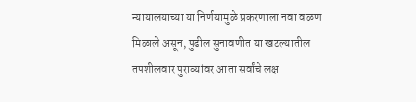न्यायालयाच्या या निर्णयामुळे प्रकरणाला नवा वळण मिळाले असून, पुढील सुनावणीत या खटल्यातील तपशीलवार पुराव्यांवर आता सर्वांचे लक्ष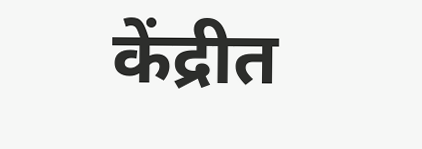केंद्रीत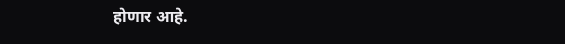होणार आहे.